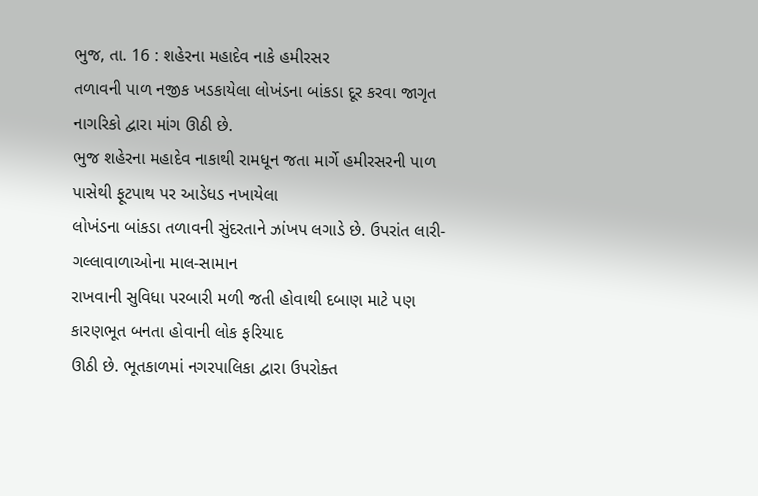ભુજ, તા. 16 : શહેરના મહાદેવ નાકે હમીરસર
તળાવની પાળ નજીક ખડકાયેલા લોખંડના બાંકડા દૂર કરવા જાગૃત નાગરિકો દ્વારા માંગ ઊઠી છે.
ભુજ શહેરના મહાદેવ નાકાથી રામધૂન જતા માર્ગે હમીરસરની પાળ પાસેથી ફૂટપાથ પર આડેધડ નખાયેલા
લોખંડના બાંકડા તળાવની સુંદરતાને ઝાંખપ લગાડે છે. ઉપરાંત લારી-ગલ્લાવાળાઓના માલ-સામાન
રાખવાની સુવિધા પરબારી મળી જતી હોવાથી દબાણ માટે પણ કારણભૂત બનતા હોવાની લોક ફરિયાદ
ઊઠી છે. ભૂતકાળમાં નગરપાલિકા દ્વારા ઉપરોક્ત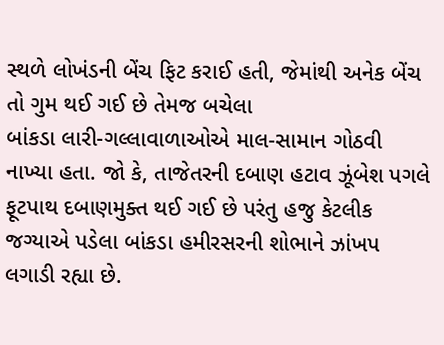સ્થળે લોખંડની બેંચ ફિટ કરાઈ હતી, જેમાંથી અનેક બેંચ તો ગુમ થઈ ગઈ છે તેમજ બચેલા
બાંકડા લારી-ગલ્લાવાળાઓએ માલ-સામાન ગોઠવી નાખ્યા હતા. જો કે, તાજેતરની દબાણ હટાવ ઝૂંબેશ પગલે ફૂટપાથ દબાણમુક્ત થઈ ગઈ છે પરંતુ હજુ કેટલીક
જગ્યાએ પડેલા બાંકડા હમીરસરની શોભાને ઝાંખપ લગાડી રહ્યા છે.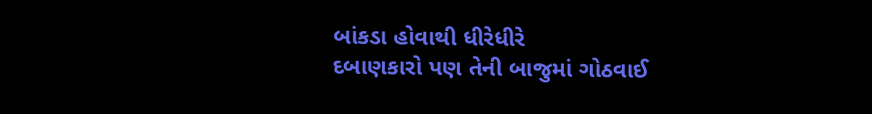બાંકડા હોવાથી ધીરેધીરે
દબાણકારો પણ તેની બાજુમાં ગોઠવાઈ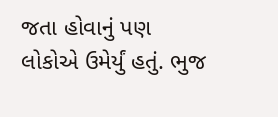જતા હોવાનું પણ લોકોએ ઉમેર્યું હતું. ભુજ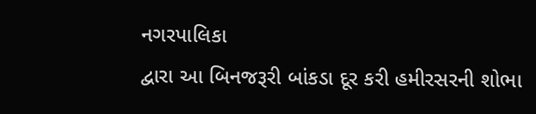નગરપાલિકા
દ્વારા આ બિનજરૂરી બાંકડા દૂર કરી હમીરસરની શોભા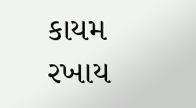કાયમ રખાય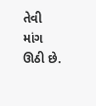તેવી માંગ ઊઠી છે.